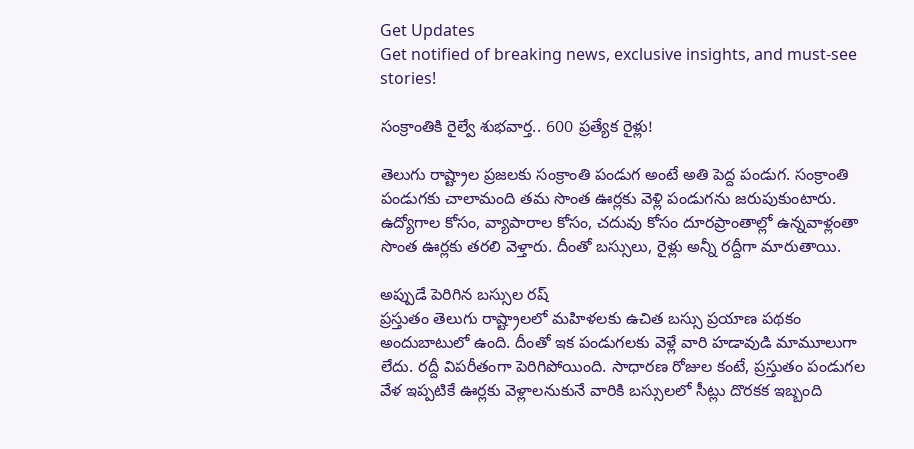Get Updates
Get notified of breaking news, exclusive insights, and must-see stories!

సంక్రాంతికి రైల్వే శుభవార్త.. 600 ప్రత్యేక రైళ్లు!

తెలుగు రాష్ట్రాల ప్రజలకు సంక్రాంతి పండుగ అంటే అతి పెద్ద పండుగ. సంక్రాంతి పండుగకు చాలామంది తమ సొంత ఊర్లకు వెళ్లి పండుగను జరుపుకుంటారు. ఉద్యోగాల కోసం, వ్యాపారాల కోసం, చదువు కోసం దూరప్రాంతాల్లో ఉన్నవాళ్లంతా సొంత ఊర్లకు తరలి వెళ్తారు. దీంతో బస్సులు, రైళ్లు అన్నీ రద్దీగా మారుతాయి.

అప్పుడే పెరిగిన బస్సుల రష్
ప్రస్తుతం తెలుగు రాష్ట్రాలలో మహిళలకు ఉచిత బస్సు ప్రయాణ పథకం అందుబాటులో ఉంది. దీంతో ఇక పండుగలకు వెళ్లే వారి హడావుడి మామూలుగా లేదు. రద్దీ విపరీతంగా పెరిగిపోయింది. సాధారణ రోజుల కంటే, ప్రస్తుతం పండుగల వేళ ఇప్పటికే ఊర్లకు వెళ్లాలనుకునే వారికి బస్సులలో సీట్లు దొరకక ఇబ్బంది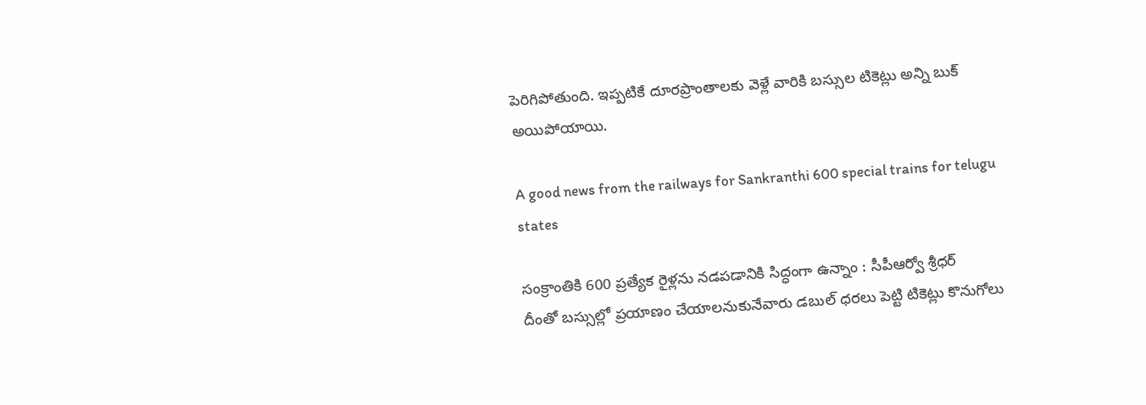పెరిగిపోతుంది. ఇప్పటికే దూరప్రాంతాలకు వెళ్లే వారికి బస్సుల టికెట్లు అన్ని బుక్ అయిపోయాయి.

A good news from the railways for Sankranthi 600 special trains for telugu states

సంక్రాంతికి 600 ప్రత్యేక రైళ్లను నడపడానికి సిద్ధంగా ఉన్నాం : సీపీఆర్వో శ్రీధర్
దీంతో బస్సుల్లో ప్రయాణం చేయాలనుకునేవారు డబుల్ ధరలు పెట్టి టికెట్లు కొనుగోలు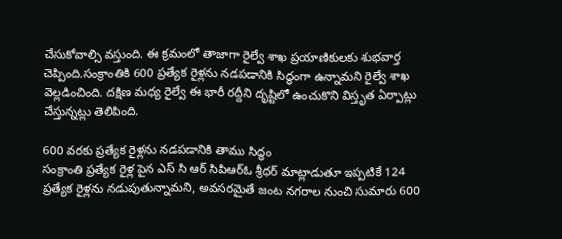చేసుకోవాల్సి వస్తుంది. ఈ క్రమంలో తాజాగా రైల్వే శాఖ ప్రయాణికులకు శుభవార్త చెప్పింది.సంక్రాంతికి 600 ప్రత్యేక రైళ్లను నడపడానికి సిద్ధంగా ఉన్నామని రైల్వే శాఖ వెల్లడించింది. దక్షిణ మధ్య రైల్వే ఈ భారీ రద్దీని దృష్టిలో ఉంచుకొని విస్తృత ఏర్పాట్లు చేస్తున్నట్లు తెలిపింది.

600 వరకు ప్రత్యేక రైళ్లను నడపడానికి తాము సిద్ధం
సంక్రాంతి ప్రత్యేక రైళ్ల పైన ఎస్ సి ఆర్ సిపిఆర్ఓ శ్రీధర్ మాట్లాడుతూ ఇప్పటికే 124 ప్రత్యేక రైళ్లను నడుపుతున్నామని, అవసరమైతే జంట నగరాల నుంచి సుమారు 600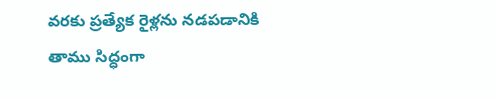వరకు ప్రత్యేక రైళ్లను నడపడానికి తాము సిద్ధంగా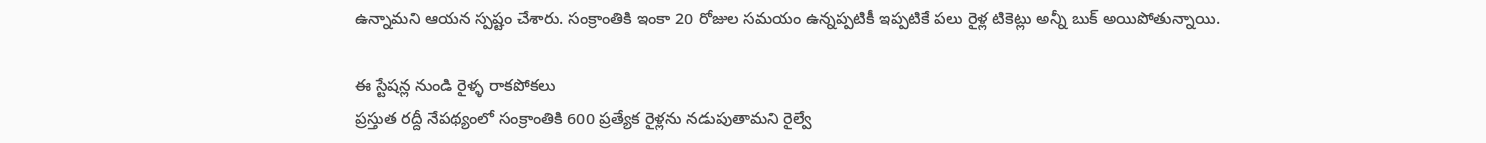ఉన్నామని ఆయన స్పష్టం చేశారు. సంక్రాంతికి ఇంకా 20 రోజుల సమయం ఉన్నప్పటికీ ఇప్పటికే పలు రైళ్ల టికెట్లు అన్నీ బుక్ అయిపోతున్నాయి.

ఈ స్టేషన్ల నుండి రైళ్ళ రాకపోకలు
ప్రస్తుత రద్దీ నేపథ్యంలో సంక్రాంతికి 600 ప్రత్యేక రైళ్లను నడుపుతామని రైల్వే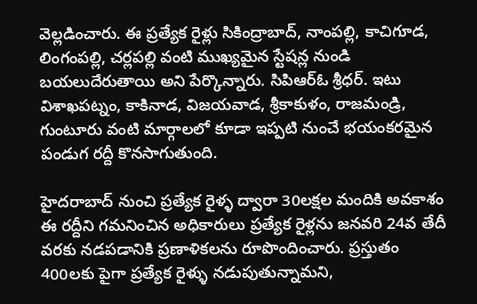వెల్లడించారు. ఈ ప్రత్యేక రైళ్లు సికింద్రాబాద్, నాంపల్లి, కాచిగూడ, లింగంపల్లి, చర్లపల్లి వంటి ముఖ్యమైన స్టేషన్ల నుండి బయలుదేరుతాయి అని పేర్కొన్నారు. సిపిఆర్ఓ శ్రీధర్. ఇటు విశాఖపట్నం, కాకినాడ, విజయవాడ, శ్రీకాకుళం, రాజమండ్రి, గుంటూరు వంటి మార్గాలలో కూడా ఇప్పటి నుంచే భయంకరమైన పండుగ రద్దీ కొనసాగుతుంది.

హైదరాబాద్ నుంచి ప్రత్యేక రైళ్ళ ద్వారా 30లక్షల మందికి అవకాశం
ఈ రద్దీని గమనించిన అధికారులు ప్రత్యేక రైళ్లను జనవరి 24వ తేదీ వరకు నడపడానికి ప్రణాళికలను రూపొందించారు. ప్రస్తుతం 400లకు పైగా ప్రత్యేక రైళ్ళు నడుపుతున్నామని,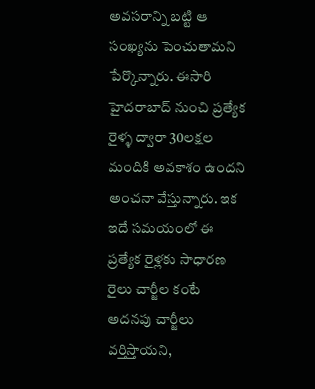అవసరాన్ని బట్టి ఆ సంఖ్యను పెంచుతామని పేర్కొన్నారు. ఈసారి హైదరాబాద్ నుంచి ప్రత్యేక రైళ్ళ ద్వారా 30లక్షల మందికి అవకాశం ఉందని అంచనా వేస్తున్నారు. ఇక ఇదే సమయంలో ఈ ప్రత్యేక రైళ్లకు సాధారణ రైలు చార్జీల కంటే అదనపు చార్జీలు వర్తిస్తాయని,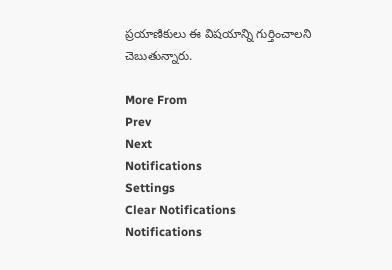ప్రయాణికులు ఈ విషయాన్ని గుర్తించాలని చెబుతున్నారు.

More From
Prev
Next
Notifications
Settings
Clear Notifications
Notifications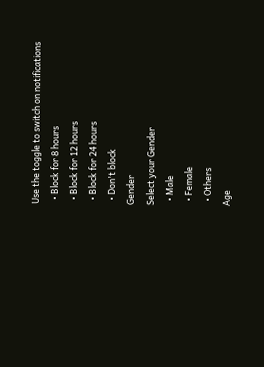Use the toggle to switch on notifications
  • Block for 8 hours
  • Block for 12 hours
  • Block for 24 hours
  • Don't block
Gender
Select your Gender
  • Male
  • Female
  • Others
Age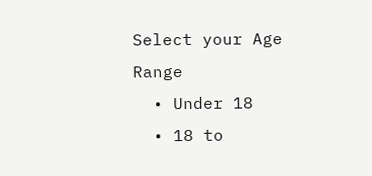Select your Age Range
  • Under 18
  • 18 to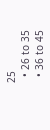25
  • 26 to 35
  • 36 to 45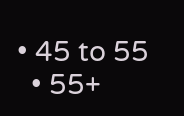• 45 to 55
  • 55+